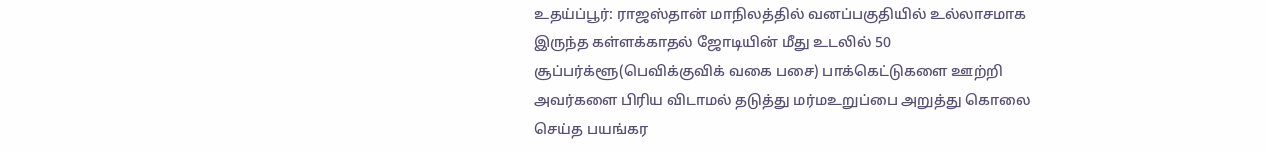உதய்ப்பூர்: ராஜஸ்தான் மாநிலத்தில் வனப்பகுதியில் உல்லாசமாக இருந்த கள்ளக்காதல் ஜோடியின் மீது உடலில் 50 சூப்பர்க்ளூ(பெவிக்குவிக் வகை பசை) பாக்கெட்டுகளை ஊற்றி அவர்களை பிரிய விடாமல் தடுத்து மர்மஉறுப்பை அறுத்து கொலை செய்த பயங்கர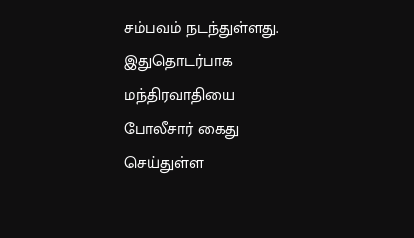சம்பவம் நடந்துள்ளது. இதுதொடர்பாக மந்திரவாதியை போலீசார் கைது செய்துள்ள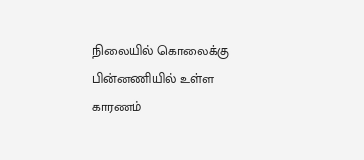நிலையில் கொலைக்கு பின்னணியில் உள்ள காரணம்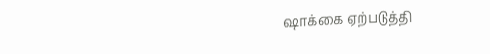ஷாக்கை ஏற்படுத்தி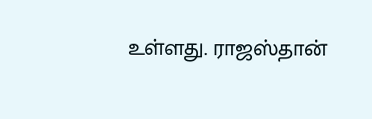உள்ளது. ராஜஸ்தான்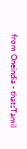from Oneindia - thatsTamil